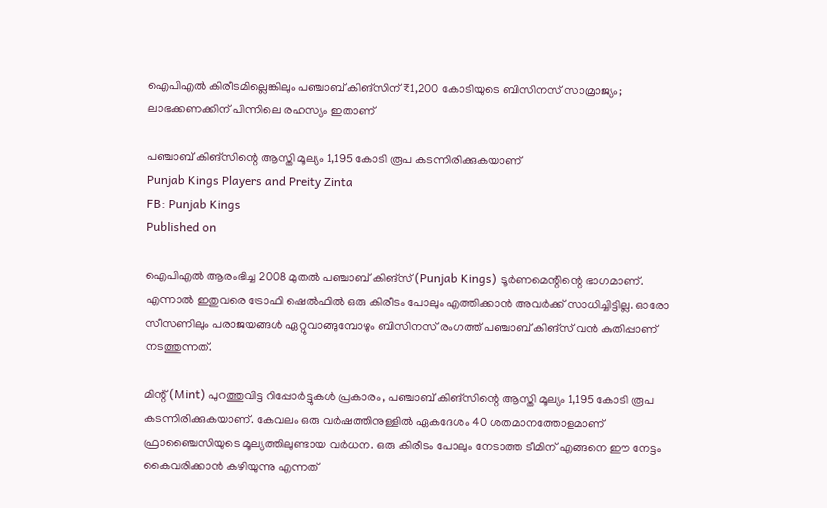ഐപിഎൽ കിരീടമില്ലെങ്കിലും പഞ്ചാബ് കിങ്‌സിന് ₹1,200 കോടിയുടെ ബിസിനസ് സാമ്രാജ്യം; ലാഭക്കണക്കിന് പിന്നിലെ രഹസ്യം ഇതാണ്

പഞ്ചാബ് കിങ്‌സിന്റെ ആസ്തി മൂല്യം 1,195 കോടി രൂപ കടന്നിരിക്കുകയാണ്
Punjab Kings Players and Preity Zinta
FB: Punjab Kings
Published on

ഐപിഎൽ ആരംഭിച്ച 2008 മുതൽ പഞ്ചാബ് കിങ്‌സ് (Punjab Kings) ടൂർണമെന്റിന്റെ ഭാഗമാണ്. എന്നാൽ ഇതുവരെ ട്രോഫി ഷെൽഫിൽ ഒരു കിരീടം പോലും എത്തിക്കാൻ അവർക്ക് സാധിച്ചിട്ടില്ല. ഓരോ സീസണിലും പരാജയങ്ങൾ ഏറ്റുവാങ്ങുമ്പോഴും ബിസിനസ് രംഗത്ത് പഞ്ചാബ് കിങ്‌സ് വൻ കുതിപ്പാണ് നടത്തുന്നത്.

മിന്റ് (Mint) പുറത്തുവിട്ട റിപ്പോർട്ടുകൾ പ്രകാരം, പഞ്ചാബ് കിങ്‌സിന്റെ ആസ്തി മൂല്യം 1,195 കോടി രൂപ കടന്നിരിക്കുകയാണ്. കേവലം ഒരു വർഷത്തിനുള്ളിൽ ഏകദേശം 40 ശതമാനത്തോളമാണ് ഫ്രാഞ്ചൈസിയുടെ മൂല്യത്തിലുണ്ടായ വർധന. ഒരു കിരീടം പോലും നേടാത്ത ടീമിന് എങ്ങനെ ഈ നേട്ടം കൈവരിക്കാൻ കഴിയുന്നു എന്നത്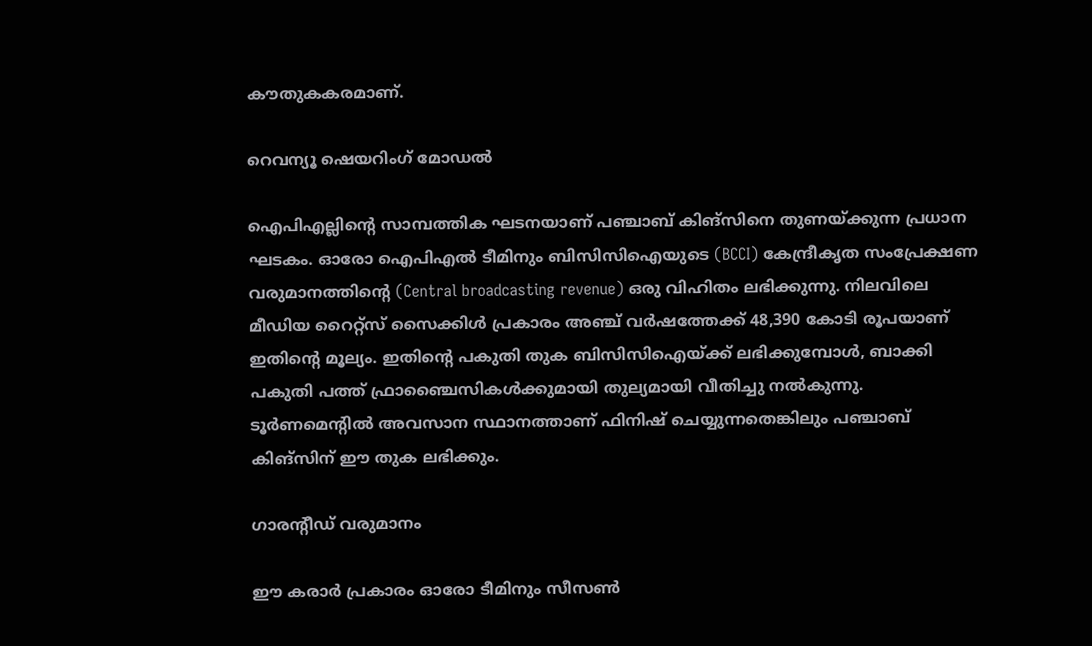കൗതുകകരമാണ്.

റെവന്യൂ ഷെയറിംഗ് മോഡൽ

ഐപിഎല്ലിന്റെ സാമ്പത്തിക ഘടനയാണ് പഞ്ചാബ് കിങ്‌സിനെ തുണയ്ക്കുന്ന പ്രധാന ഘടകം. ഓരോ ഐപിഎൽ ടീമിനും ബിസിസിഐയുടെ (BCCI) കേന്ദ്രീകൃത സംപ്രേക്ഷണ വരുമാനത്തിന്റെ (Central broadcasting revenue) ഒരു വിഹിതം ലഭിക്കുന്നു. നിലവിലെ മീഡിയ റൈറ്റ്‌സ് സൈക്കിൾ പ്രകാരം അഞ്ച് വർഷത്തേക്ക് 48,390 കോടി രൂപയാണ് ഇതിന്റെ മൂല്യം. ഇതിന്റെ പകുതി തുക ബിസിസിഐയ്ക്ക് ലഭിക്കുമ്പോൾ, ബാക്കി പകുതി പത്ത് ഫ്രാഞ്ചൈസികൾക്കുമായി തുല്യമായി വീതിച്ചു നൽകുന്നു. ടൂർണമെന്റിൽ അവസാന സ്ഥാനത്താണ് ഫിനിഷ് ചെയ്യുന്നതെങ്കിലും പഞ്ചാബ് കിങ്‌സിന് ഈ തുക ലഭിക്കും.

ഗാരന്റീഡ് വരുമാനം

ഈ കരാർ പ്രകാരം ഓരോ ടീമിനും സീസൺ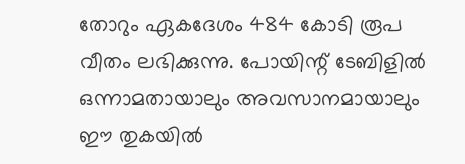തോറും ഏകദേശം 484 കോടി രൂപ വീതം ലഭിക്കുന്നു. പോയിന്റ് ടേബിളിൽ ഒന്നാമതായാലും അവസാനമായാലും ഈ തുകയിൽ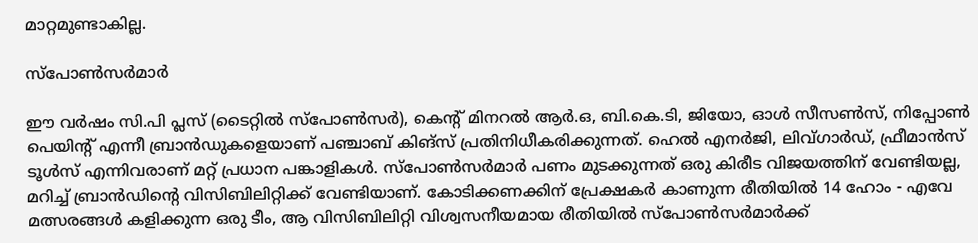മാറ്റമുണ്ടാകില്ല.

സ്പോൺസർമാർ

ഈ വര്‍ഷം സി.പി പ്ലസ് (ടൈറ്റില്‍ സ്‌പോണ്‍സര്‍), കെന്റ് മിനറല്‍ ആര്‍.ഒ, ബി.കെ.ടി, ജിയോ, ഓള്‍ സീസണ്‍സ്, നിപ്പോണ്‍ പെയിന്റ് എന്നീ ബ്രാന്‍ഡുകളെയാണ് പഞ്ചാബ് കിങ്സ് പ്രതിനിധീകരിക്കുന്നത്. ഹെല്‍ എനര്‍ജി, ലിവ്ഗാര്‍ഡ്, ഫ്രീമാന്‍സ് ടൂള്‍സ് എന്നിവരാണ് മറ്റ് പ്രധാന പങ്കാളികള്‍. സ്‌പോണ്‍സര്‍മാര്‍ പണം മുടക്കുന്നത് ഒരു കിരീട വിജയത്തിന് വേണ്ടിയല്ല, മറിച്ച് ബ്രാന്‍ഡിന്റെ വിസിബിലിറ്റിക്ക് വേണ്ടിയാണ്. കോടിക്കണക്കിന് പ്രേക്ഷകര്‍ കാണുന്ന രീതിയില്‍ 14 ഹോം - എവേ മത്സരങ്ങള്‍ കളിക്കുന്ന ഒരു ടീം, ആ വിസിബിലിറ്റി വിശ്വസനീയമായ രീതിയില്‍ സ്‌പോണ്‍സര്‍മാര്‍ക്ക്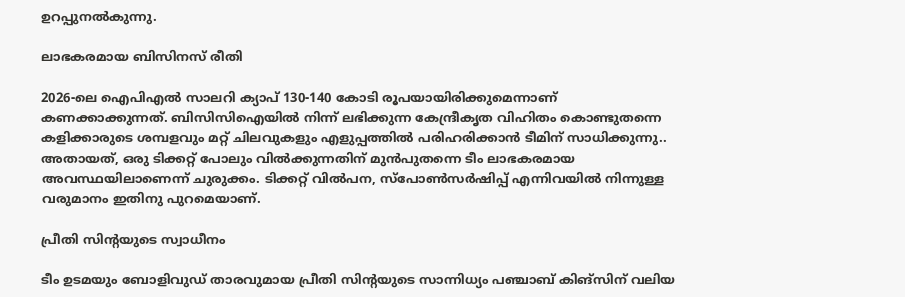ഉറപ്പുനല്‍കുന്നു.

ലാഭകരമായ ബിസിനസ് രീതി

2026-ലെ ഐപിഎൽ സാലറി ക്യാപ് 130-140 കോടി രൂപയായിരിക്കുമെന്നാണ് കണക്കാക്കുന്നത്. ബിസിസിഐയിൽ നിന്ന് ലഭിക്കുന്ന കേന്ദ്രീകൃത വിഹിതം കൊണ്ടുതന്നെ കളിക്കാരുടെ ശമ്പളവും മറ്റ് ചിലവുകളും എളുപ്പത്തിൽ പരിഹരിക്കാൻ ടീമിന് സാധിക്കുന്നു.. അതായത്, ഒരു ടിക്കറ്റ് പോലും വിൽക്കുന്നതിന് മുൻപുതന്നെ ടീം ലാഭകരമായ അവസ്ഥയിലാണെന്ന് ചുരുക്കം. ടിക്കറ്റ് വിൽപന, സ്പോൺസർഷിപ്പ് എന്നിവയിൽ നിന്നുള്ള വരുമാനം ഇതിനു പുറമെയാണ്.

പ്രീതി സിന്റയുടെ സ്വാധീനം

ടീം ഉടമയും ബോളിവുഡ് താരവുമായ പ്രീതി സിന്റയുടെ സാന്നിധ്യം പഞ്ചാബ് കിങ്‌സിന് വലിയ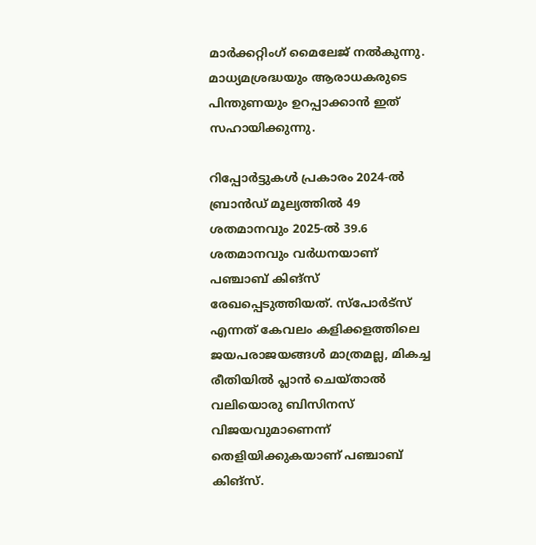മാർക്കറ്റിംഗ് മൈലേജ് നൽകുന്നു. മാധ്യമശ്രദ്ധയും ആരാധകരുടെ പിന്തുണയും ഉറപ്പാക്കാൻ ഇത് സഹായിക്കുന്നു.

റിപ്പോർട്ടുകൾ പ്രകാരം 2024-ൽ ബ്രാൻഡ് മൂല്യത്തിൽ 49 ശതമാനവും 2025-ൽ 39.6 ശതമാനവും വർധനയാണ് പഞ്ചാബ് കിങ്‌സ് രേഖപ്പെടുത്തിയത്. സ്പോർട്സ് എന്നത് കേവലം കളിക്കളത്തിലെ ജയപരാജയങ്ങൾ മാത്രമല്ല, മികച്ച രീതിയിൽ പ്ലാൻ ചെയ്താൽ വലിയൊരു ബിസിനസ് വിജയവുമാണെന്ന് തെളിയിക്കുകയാണ് പഞ്ചാബ് കിങ്‌സ്.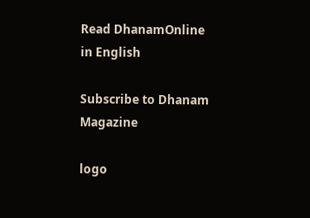Read DhanamOnline in English

Subscribe to Dhanam Magazine

logo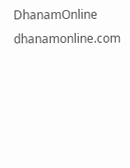DhanamOnline
dhanamonline.com